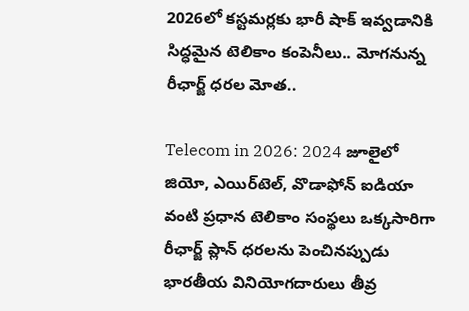2026లో కస్టమర్లకు భారీ షాక్ ఇవ్వడానికి సిద్ధమైన టెలికాం కంపెనీలు.. మోగనున్న రీఛార్జ్ ధరల మోత..

Telecom in 2026: 2024 జూలైలో జియో, ఎయిర్‌టెల్, వొడాఫోన్ ఐడియా వంటి ప్రధాన టెలికాం సంస్థలు ఒక్కసారిగా రీఛార్జ్ ప్లాన్ ధరలను పెంచినప్పుడు భారతీయ వినియోగదారులు తీవ్ర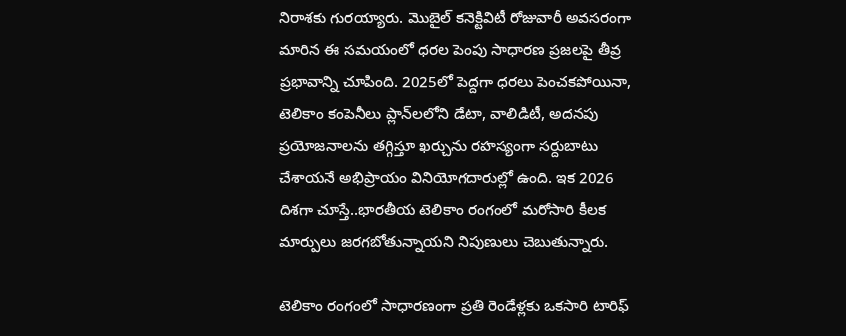నిరాశకు గురయ్యారు. మొబైల్ కనెక్టివిటీ రోజువారీ అవసరంగా మారిన ఈ సమయంలో ధరల పెంపు సాధారణ ప్రజలపై తీవ్ర ప్రభావాన్ని చూపింది. 2025లో పెద్దగా ధరలు పెంచకపోయినా, టెలికాం కంపెనీలు ప్లాన్‌లలోని డేటా, వాలిడిటీ, అదనపు ప్రయోజనాలను తగ్గిస్తూ ఖర్చును రహస్యంగా సర్దుబాటు చేశాయనే అభిప్రాయం వినియోగదారుల్లో ఉంది. ఇక 2026 దిశగా చూస్తే..భారతీయ టెలికాం రంగంలో మరోసారి కీలక మార్పులు జరగబోతున్నాయని నిపుణులు చెబుతున్నారు.

టెలికాం రంగంలో సాధారణంగా ప్రతి రెండేళ్లకు ఒకసారి టారిఫ్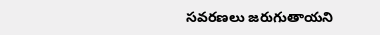సవరణలు జరుగుతాయని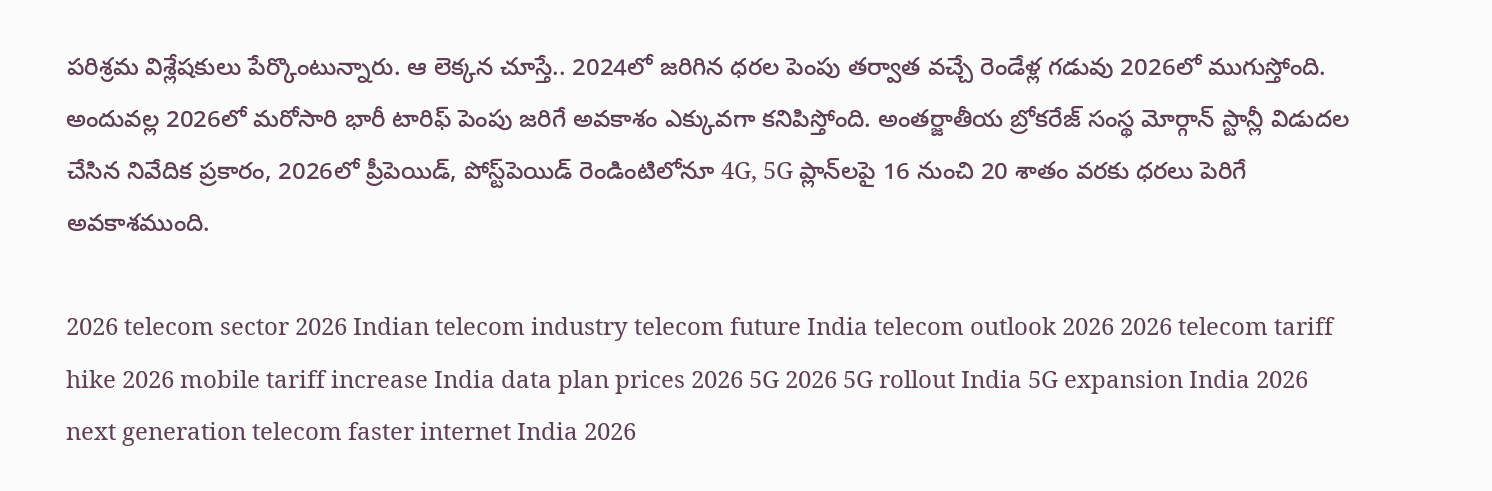పరిశ్రమ విశ్లేషకులు పేర్కొంటున్నారు. ఆ లెక్కన చూస్తే.. 2024లో జరిగిన ధరల పెంపు తర్వాత వచ్చే రెండేళ్ల గడువు 2026లో ముగుస్తోంది. అందువల్ల 2026లో మరోసారి భారీ టారిఫ్ పెంపు జరిగే అవకాశం ఎక్కువగా కనిపిస్తోంది. అంతర్జాతీయ బ్రోకరేజ్ సంస్థ మోర్గాన్ స్టాన్లీ విడుదల చేసిన నివేదిక ప్రకారం, 2026లో ప్రీపెయిడ్, పోస్ట్‌పెయిడ్ రెండింటిలోనూ 4G, 5G ప్లాన్‌లపై 16 నుంచి 20 శాతం వరకు ధరలు పెరిగే అవకాశముంది.

2026 telecom sector 2026 Indian telecom industry telecom future India telecom outlook 2026 2026 telecom tariff hike 2026 mobile tariff increase India data plan prices 2026 5G 2026 5G rollout India 5G expansion India 2026 next generation telecom faster internet India 2026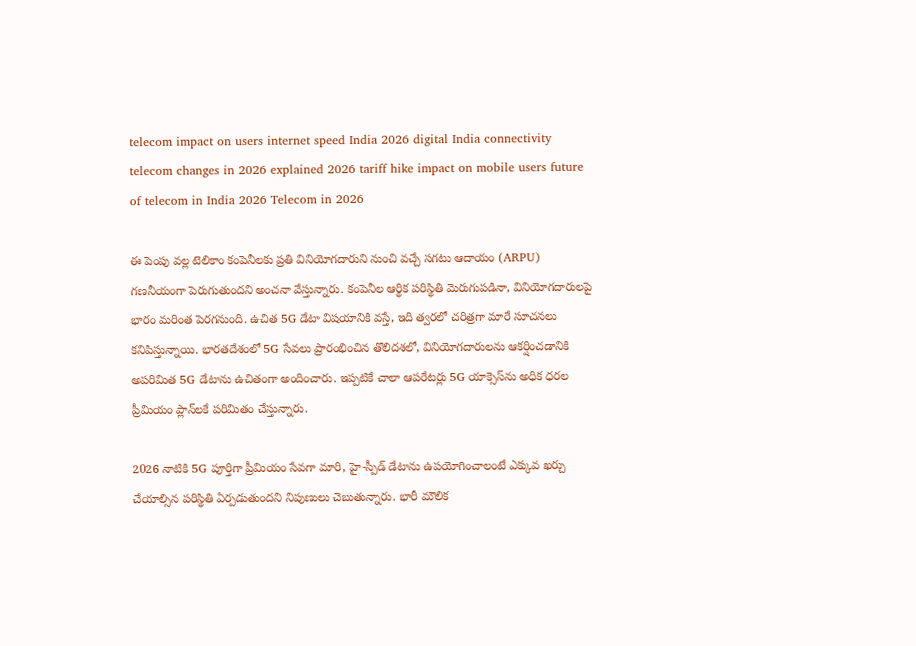telecom impact on users internet speed India 2026 digital India connectivity telecom changes in 2026 explained 2026 tariff hike impact on mobile users future of telecom in India 2026 Telecom in 2026

ఈ పెంపు వల్ల టెలికాం కంపెనీలకు ప్రతి వినియోగదారుని నుంచి వచ్చే సగటు ఆదాయం (ARPU) గణనీయంగా పెరుగుతుందని అంచనా వేస్తున్నారు. కంపెనీల ఆర్థిక పరిస్థితి మెరుగుపడినా, వినియోగదారులపై భారం మరింత పెరగనుంది. ఉచిత 5G డేటా విషయానికి వస్తే, ఇది త్వరలో చరిత్రగా మారే సూచనలు కనిపిస్తున్నాయి. భారతదేశంలో 5G సేవలు ప్రారంభించిన తొలిదశలో, వినియోగదారులను ఆకర్షించడానికి అపరిమిత 5G డేటాను ఉచితంగా అందించారు. ఇప్పటికే చాలా ఆపరేటర్లు 5G యాక్సెస్‌ను అధిక ధరల ప్రీమియం ప్లాన్‌లకే పరిమితం చేస్తున్నారు.

2026 నాటికి 5G పూర్తిగా ప్రీమియం సేవగా మారి, హై-స్పీడ్ డేటాను ఉపయోగించాలంటే ఎక్కువ ఖర్చు చేయాల్సిన పరిస్థితి ఏర్పడుతుందని నిపుణులు చెబుతున్నారు. భారీ మౌలిక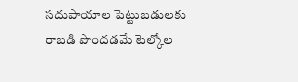సదుపాయాల పెట్టుబడులకు రాబడి పొందడమే టెల్కోల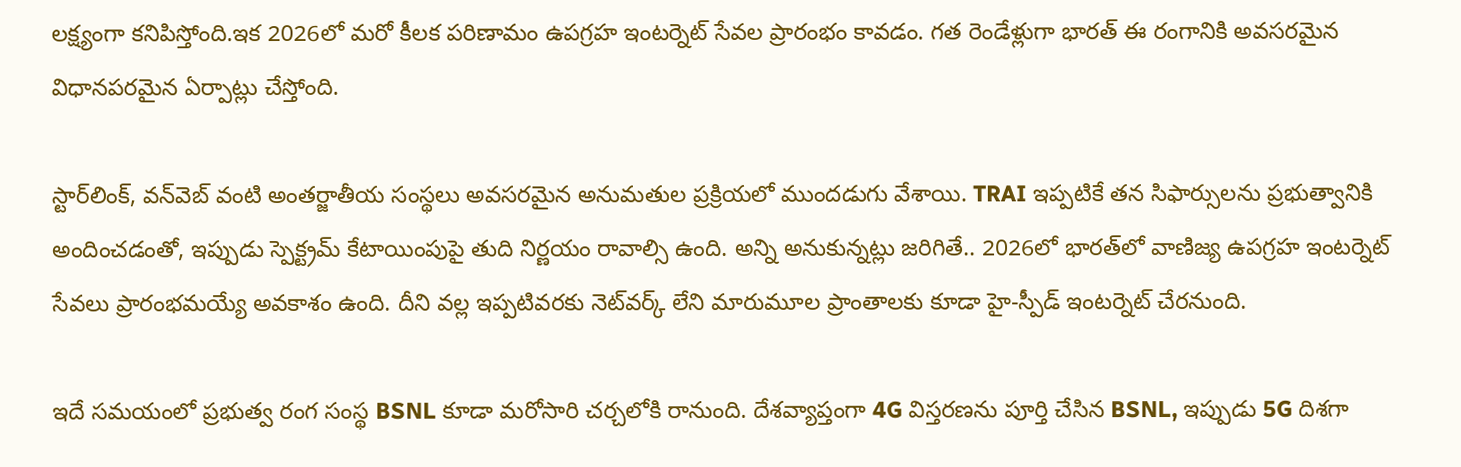లక్ష్యంగా కనిపిస్తోంది.ఇక 2026లో మరో కీలక పరిణామం ఉపగ్రహ ఇంటర్నెట్ సేవల ప్రారంభం కావడం. గత రెండేళ్లుగా భారత్ ఈ రంగానికి అవసరమైన విధానపరమైన ఏర్పాట్లు చేస్తోంది.

స్టార్‌లింక్, వన్‌వెబ్ వంటి అంతర్జాతీయ సంస్థలు అవసరమైన అనుమతుల ప్రక్రియలో ముందడుగు వేశాయి. TRAI ఇప్పటికే తన సిఫార్సులను ప్రభుత్వానికి అందించడంతో, ఇప్పుడు స్పెక్ట్రమ్ కేటాయింపుపై తుది నిర్ణయం రావాల్సి ఉంది. అన్ని అనుకున్నట్లు జరిగితే.. 2026లో భారత్‌లో వాణిజ్య ఉపగ్రహ ఇంటర్నెట్ సేవలు ప్రారంభమయ్యే అవకాశం ఉంది. దీని వల్ల ఇప్పటివరకు నెట్‌వర్క్ లేని మారుమూల ప్రాంతాలకు కూడా హై-స్పీడ్ ఇంటర్నెట్ చేరనుంది.

ఇదే సమయంలో ప్రభుత్వ రంగ సంస్థ BSNL కూడా మరోసారి చర్చలోకి రానుంది. దేశవ్యాప్తంగా 4G విస్తరణను పూర్తి చేసిన BSNL, ఇప్పుడు 5G దిశగా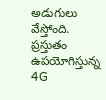అడుగులు వేస్తోంది. ప్రస్తుతం ఉపయోగిస్తున్న 4G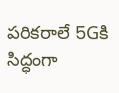పరికరాలే 5Gకి సిద్ధంగా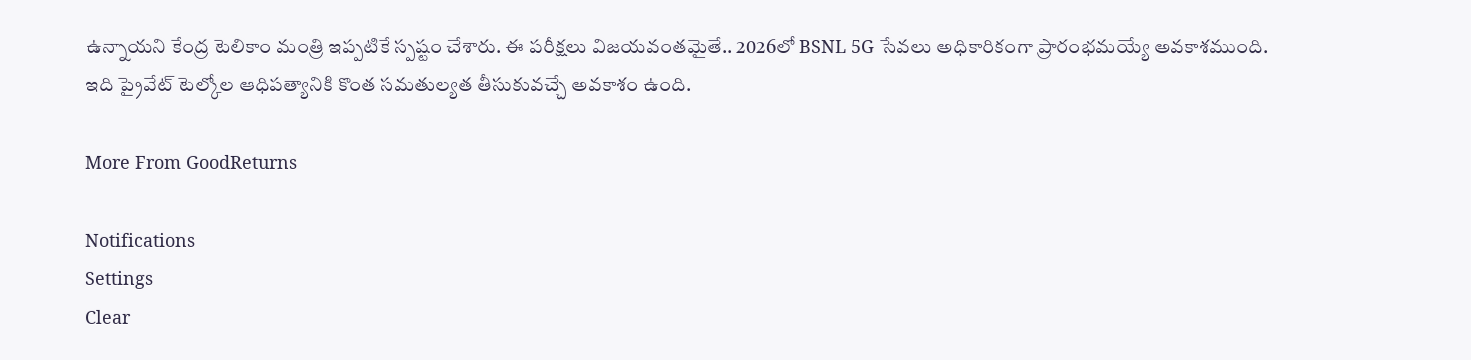ఉన్నాయని కేంద్ర టెలికాం మంత్రి ఇప్పటికే స్పష్టం చేశారు. ఈ పరీక్షలు విజయవంతమైతే.. 2026లో BSNL 5G సేవలు అధికారికంగా ప్రారంభమయ్యే అవకాశముంది. ఇది ప్రైవేట్ టెల్కోల ఆధిపత్యానికి కొంత సమతుల్యత తీసుకువచ్చే అవకాశం ఉంది.

More From GoodReturns

Notifications
Settings
Clear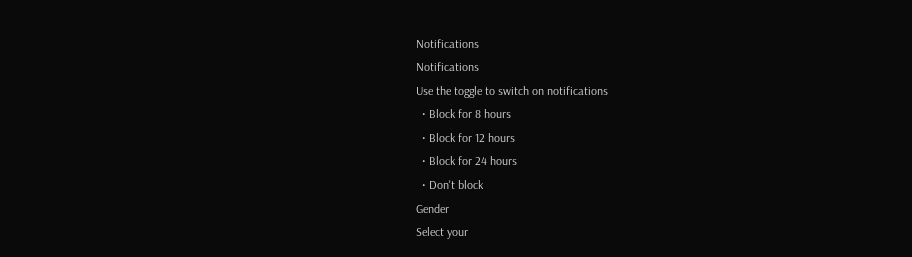Notifications
Notifications
Use the toggle to switch on notifications
  • Block for 8 hours
  • Block for 12 hours
  • Block for 24 hours
  • Don't block
Gender
Select your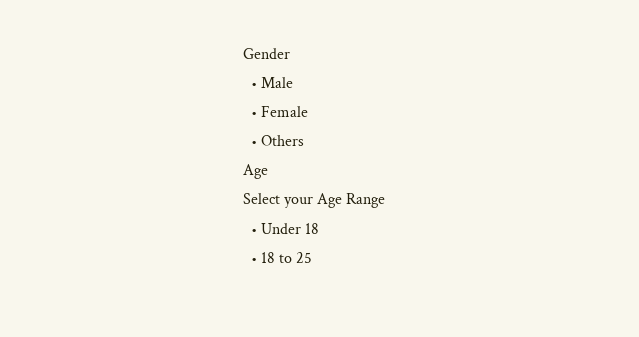Gender
  • Male
  • Female
  • Others
Age
Select your Age Range
  • Under 18
  • 18 to 25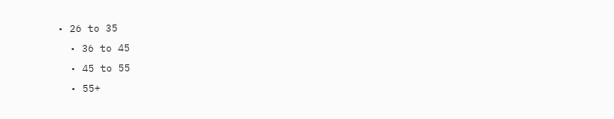• 26 to 35
  • 36 to 45
  • 45 to 55
  • 55+